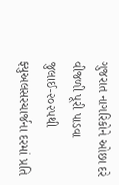ગુજરાત નાગરિકોને ઓછા દરે વીજળી પૂરી પાડવા જુલાઈ-૨૦૨૫થી ફ્યુઅલસરચાર્જના દરમાં પ્રતિ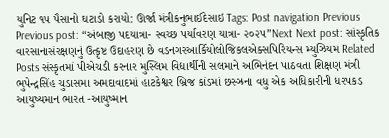યુનિટ ૧૫ પૈસાનો ઘટાડો કરાયો: ઊર્જા મંત્રીકનુભાઈદેસાઇ Tags: Post navigation Previous Previous post: “અંબાજી પદયાત્રા- સ્વચ્છ પર્યાવરણ યાત્રા- ૨૦૨૫”Next Next post: સાંસ્કૃતિક વારસાનાસંરક્ષણનું ઉત્કૃષ્ટ ઉદાહરણ છે વડનગરઆર્કિયોલોજિકલએક્સપિરિયન્સ મ્યુઝિયમ Related Posts સંસ્કૃતમાં પીએચડી કરનાર મુસ્લિમ વિદ્યાર્થીની સલમાને અભિનંદન પાઠવતા શિક્ષણ મંત્રી ભુપેન્દ્રસિંહ ચુડાસમા અમદાવાદમાં હાટકેશ્વર બ્રિજ કાંડમાં છસ્ઝ્રના વધુ એક અધિકારીની ધરપકડ આયુષ્યમાન ભારત -આયુષ્માન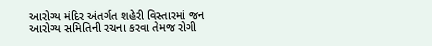આરોગ્ય મંદિર અંતર્ગત શહેરી વિસ્તારમાં જન આરોગ્ય સમિતિની રચના કરવા તેમજ રોગી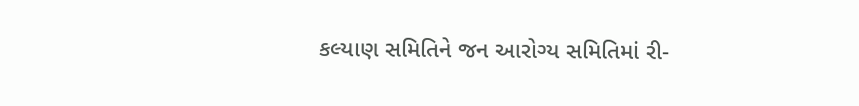કલ્યાણ સમિતિને જન આરોગ્ય સમિતિમાં રી-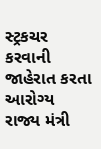સ્ટ્રકચર કરવાની જાહેરાત કરતા આરોગ્ય રાજ્ય મંત્રી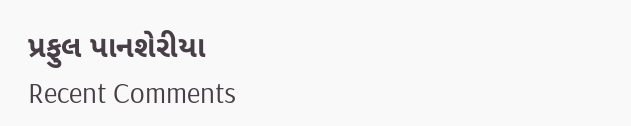પ્રફુલ પાનશેરીયા
Recent Comments